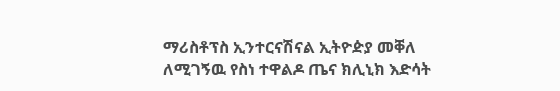ማሪስቶፕስ ኢንተርናሽናል ኢትዮዽያ መቐለ ለሚገኝዉ የስነ ተዋልዶ ጤና ክሊኒክ እድሳት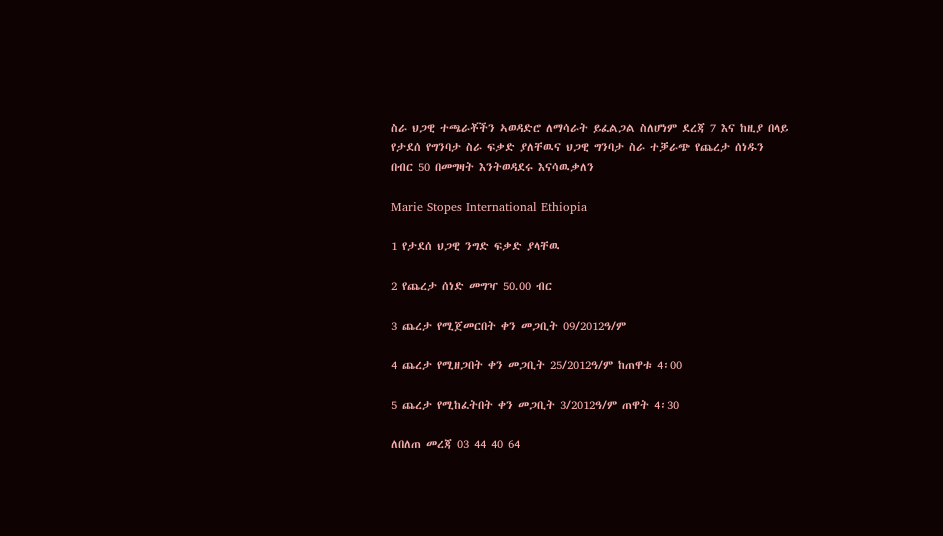ስራ ህጋዊ ተጫራቾችን ኣወዳድሮ ለማሳራት ይፈልጋል ስለሆነም ደረጃ 7 እና ከዚያ በላይ የታደሰ የግንባታ ስራ ፍቃድ ያለቸዉና ህጋዊ ግንባታ ስራ ተቓራጭ የጨረታ ሰነዱን በብር 50 በመግዛት እንትወዳደሩ እናሳዉቃለን

Marie Stopes International Ethiopia

1 የታደሰ ህጋዊ ንግድ ፍቃድ ያላቸዉ

2 የጨረታ ሰነድ መግዣ 50.00 ብር

3 ጨረታ የሚጀመርበት ቀን መጋቢት 09/2012ዓ/ም

4 ጨረታ የሚዘጋበት ቀን መጋቢት 25/2012ዓ/ም ከጠዋቱ 4፡00

5 ጨረታ የሚከፈትበት ቀን መጋቢት 3/2012ዓ/ም ጠዋት 4፡30

ለበለጠ መረጃ 03 44 40 64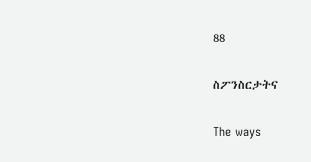88

ስፖንስርታትና

The ways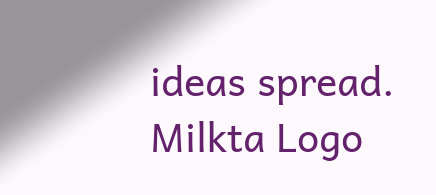ideas spread.
Milkta Logo